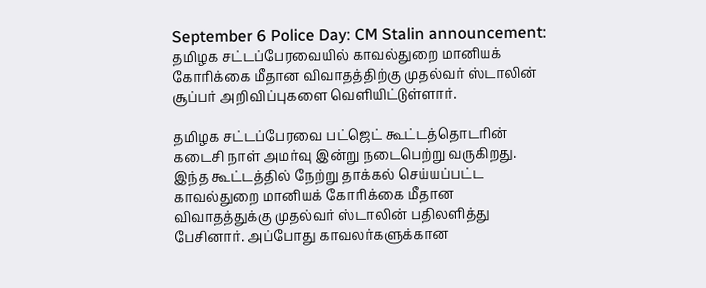September 6 Police Day: CM Stalin announcement: தமிழக சட்டப்பேரவையில் காவல்துறை மானியக் கோரிக்கை மீதான விவாதத்திற்கு முதல்வர் ஸ்டாலின் சூப்பர் அறிவிப்புகளை வெளியிட்டுள்ளார்.

தமிழக சட்டப்பேரவை பட்ஜெட் கூட்டத்தொடரின் கடைசி நாள் அமர்வு இன்று நடைபெற்று வருகிறது. இந்த கூட்டத்தில் நேற்று தாக்கல் செய்யப்பட்ட காவல்துறை மானியக் கோரிக்கை மீதான விவாதத்துக்கு முதல்வர் ஸ்டாலின் பதிலளித்து பேசினார். அப்போது காவலர்களுக்கான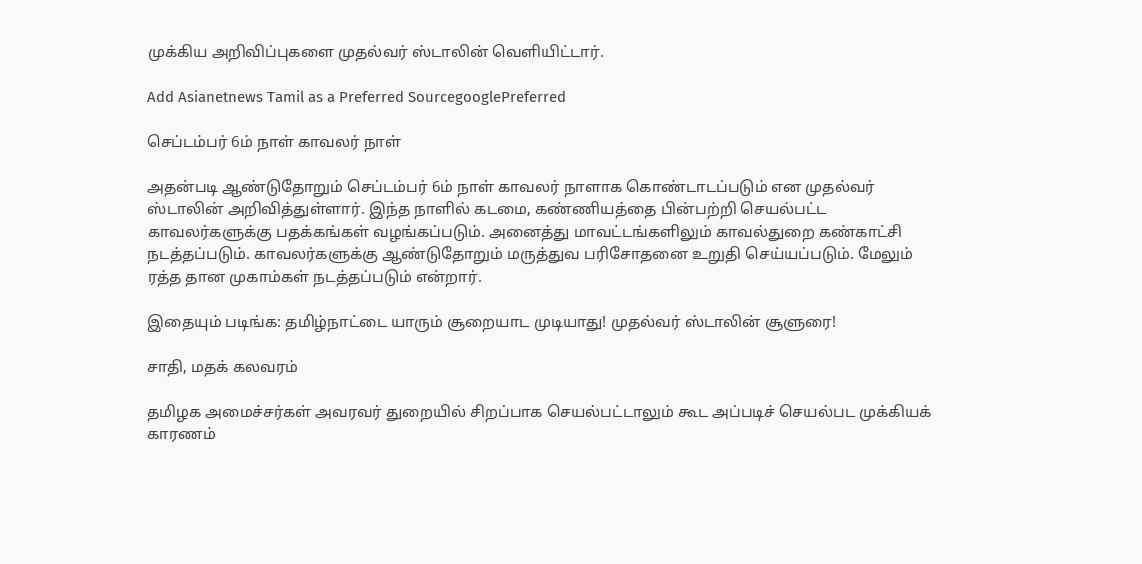முக்கிய அறிவிப்புகளை முதல்வர் ஸ்டாலின் வெளியிட்டார்.

Add Asianetnews Tamil as a Preferred SourcegooglePreferred

செப்டம்பர் 6ம் நாள் காவலர் நாள்

அதன்படி ஆண்டுதோறும் செப்டம்பர் 6ம் நாள் காவலர் நாளாக கொண்டாடப்படும் என முதல்வர் ஸ்டாலின் அறிவித்துள்ளார். இந்த நாளில் கடமை, கண்ணியத்தை பின்பற்றி செயல்பட்ட காவலர்களுக்கு பதக்கங்கள் வழங்கப்படும். அனைத்து மாவட்டங்களிலும் காவல்துறை கண்காட்சி நடத்தப்படும். காவலர்களுக்கு ஆண்டுதோறும் மருத்துவ பரிசோதனை உறுதி செய்யப்படும். மேலும் ரத்த தான முகாம்கள் நடத்தப்படும் என்றார்.

இதையும் படிங்க: தமிழ்நாட்டை யாரும் சூறையாட முடியாது! முதல்வர் ஸ்டாலின் சூளுரை!

சாதி, மதக் கலவரம்

தமிழக அமைச்சர்கள் அவரவர் துறையில் சிறப்பாக செயல்பட்டாலும் கூட அப்படிச் செயல்பட முக்கியக் காரணம்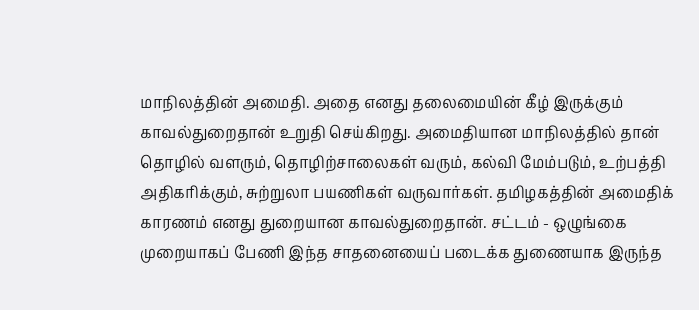மாநிலத்தின் அமைதி. அதை எனது தலைமையின் கீழ் இருக்கும் காவல்துறைதான் உறுதி செய்கிறது. அமைதியான மாநிலத்தில் தான் தொழில் வளரும், தொழிற்சாலைகள் வரும், கல்வி மேம்படும், உற்பத்தி அதிகரிக்கும், சுற்றுலா பயணிகள் வருவார்கள். தமிழகத்தின் அமைதிக் காரணம் எனது துறையான காவல்துறைதான். சட்டம் - ஒழுங்கை முறையாகப் பேணி இந்த சாதனையைப் படைக்க துணையாக இருந்த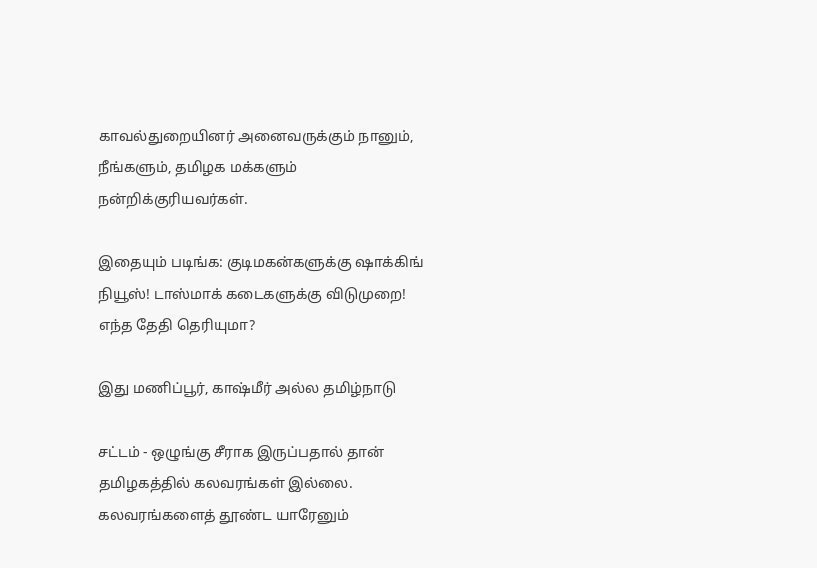காவல்துறையினர் அனைவருக்கும் நானும், நீங்களும், தமிழக மக்களும் நன்றிக்குரியவர்கள்.

இதையும் படிங்க: குடிமகன்களுக்கு ஷாக்கிங் நியூஸ்! டாஸ்மாக் கடைகளுக்கு விடுமுறை! எந்த தேதி தெரியுமா?

இது மணிப்பூர், காஷ்மீர் அல்ல தமிழ்நாடு

சட்டம் - ஒழுங்கு சீராக இருப்பதால் தான் தமிழகத்தில் கலவரங்கள் இல்லை. கலவரங்களைத் தூண்ட யாரேனும்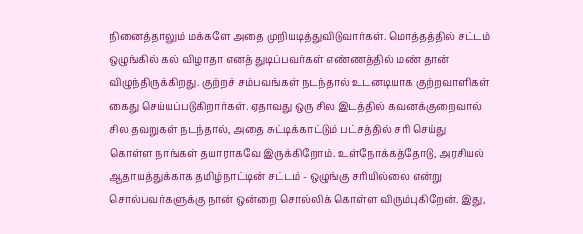நினைத்தாலும் மக்களே அதை முறியடித்துவிடுவார்கள். மொத்தத்தில் சட்டம் ஒழுங்கில் கல் விழாதா எனத் துடிப்பவர்கள் எண்ணத்தில் மண் தான் விழுந்திருக்கிறது. குற்றச் சம்பவங்கள் நடந்தால் உடனடியாக குற்றவாளிகள் கைது செய்யப்படுகிறார்கள். ஏதாவது ஒரு சில இடத்தில் கவனக்குறைவால் சில தவறுகள் நடந்தால், அதை சுட்டிக்காட்டும் பட்சத்தில் சரி செய்து கொள்ள நாங்கள் தயாராகவே இருக்கிறோம். உள்நோக்கத்தோடு, அரசியல் ஆதாயத்துக்காக தமிழ்நாட்டின் சட்டம் - ஒழுங்கு சரியில்லை என்று சொல்பவர்களுக்கு நான் ஒன்றை சொல்லிக் கொள்ள விரும்புகிறேன். இது,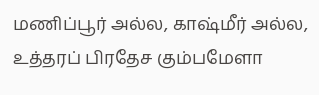மணிப்பூர் அல்ல, காஷ்மீர் அல்ல, உத்தரப் பிரதேச கும்பமேளா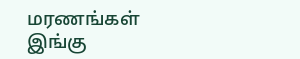மரணங்கள் இங்கு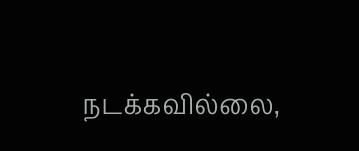நடக்கவில்லை,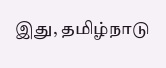இது, தமிழ்நாடு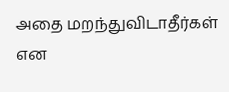அதை மறந்துவிடாதீர்கள் என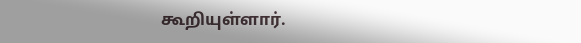கூறியுள்ளார்.